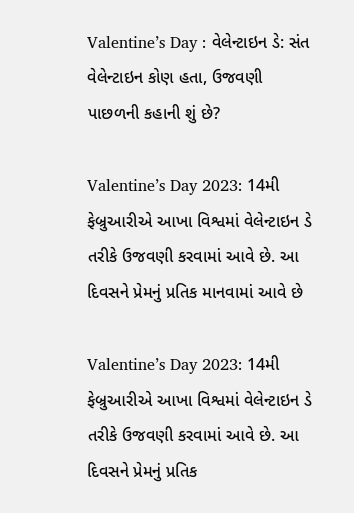Valentine’s Day : વેલેન્ટાઇન ડે: સંત વેલેન્ટાઇન કોણ હતા, ઉજવણી પાછળની કહાની શું છે?

Valentine’s Day 2023: 14મી ફેબ્રુઆરીએ આખા વિશ્વમાં વેલેન્ટાઇન ડે તરીકે ઉજવણી કરવામાં આવે છે. આ દિવસને પ્રેમનું પ્રતિક માનવામાં આવે છે

Valentine’s Day 2023: 14મી ફેબ્રુઆરીએ આખા વિશ્વમાં વેલેન્ટાઇન ડે તરીકે ઉજવણી કરવામાં આવે છે. આ દિવસને પ્રેમનું પ્રતિક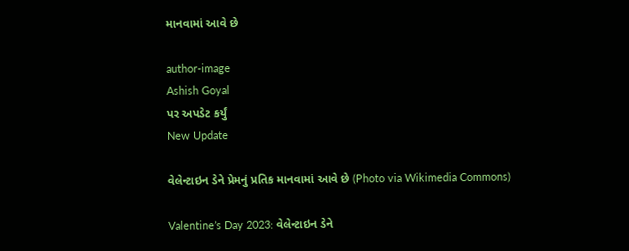માનવામાં આવે છે

author-image
Ashish Goyal
પર અપડેટ કર્યું
New Update

વેલેન્ટાઇન ડેને પ્રેમનું પ્રતિક માનવામાં આવે છે (Photo via Wikimedia Commons)

Valentine’s Day 2023: વેલેન્ટાઇન ડેને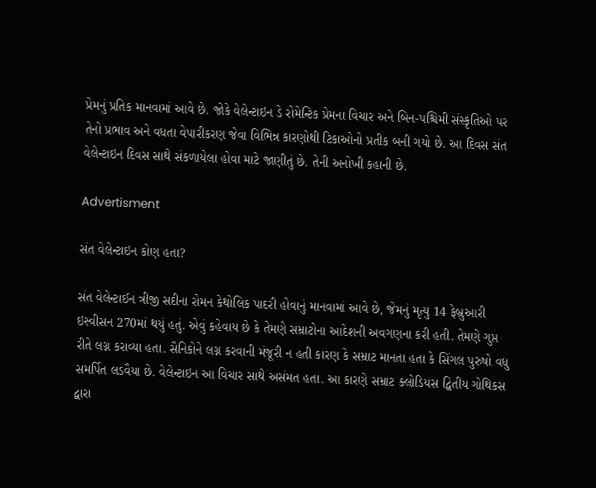પ્રેમનું પ્રતિક માનવામાં આવે છે. જોકે વેલેન્ટાઇન ડે રોમેન્ટિક પ્રેમના વિચાર અને બિન-પશ્ચિમી સંસ્કૃતિઓ પર તેનો પ્રભાવ અને વધતા વેપારીકરણ જેવા વિભિન્ન કારણોથી ટિકાઓનો પ્રતીક બની ગયો છે. આ દિવસ સંત વેલેન્ટાઇન દિવસ સાથે સંકળાયેલા હોવા માટે જાણીતું છે. તેની અનોખી કહાની છે.

Advertisment

સંત વેલેન્ટાઇન કોણ હતા?

સંત વેલેન્ટાઈન ત્રીજી સદીના રોમન કેથોલિક પાદરી હોવાનું માનવામાં આવે છે, જેમનું મૃત્યુ 14 ફેબ્રુઆરી ઇસ્વીસન 270માં થયું હતું. એવું કહેવાય છે કે તેમણે સમ્રાટોના આદેશની અવગણના કરી હતી. તેમણે ગુપ્ત રીતે લગ્ન કરાવ્યા હતા. સૈનિકોને લગ્ન કરવાની મંજૂરી ન હતી કારણ કે સમ્રાટ માનતા હતા કે સિંગલ પુરુષો વધુ સમર્પિત લડવૈયા છે. વેલેન્ટાઇન આ વિચાર સાથે અસંમત હતા. આ કારણે સમ્રાટ ક્લોડિયસ દ્વિતીય ગોથિકસ દ્વારા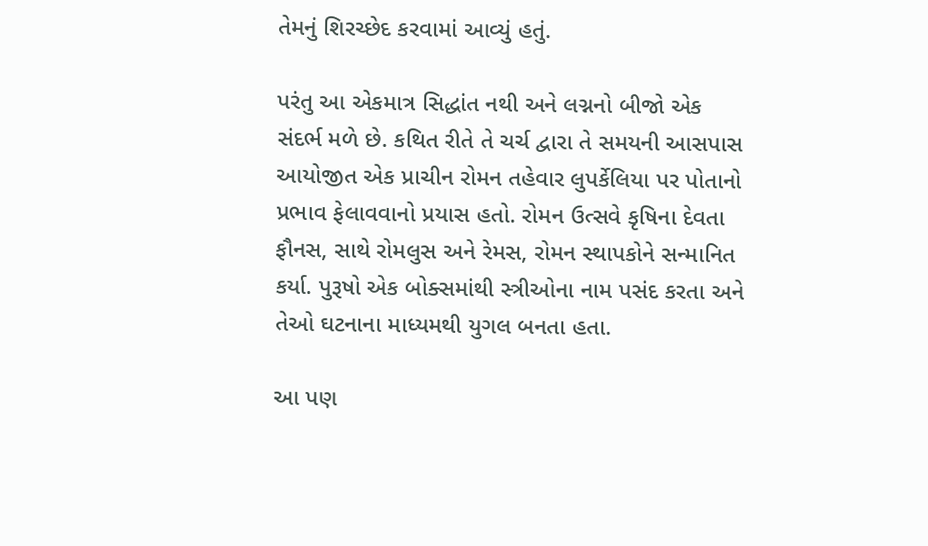તેમનું શિરચ્છેદ કરવામાં આવ્યું હતું.

પરંતુ આ એકમાત્ર સિદ્ધાંત નથી અને લગ્નનો બીજો એક સંદર્ભ મળે છે. કથિત રીતે તે ચર્ચ દ્વારા તે સમયની આસપાસ આયોજીત એક પ્રાચીન રોમન તહેવાર લુપર્કેલિયા પર પોતાનો પ્રભાવ ફેલાવવાનો પ્રયાસ હતો. રોમન ઉત્સવે કૃષિના દેવતા ફૌનસ, સાથે રોમલુસ અને રેમસ, રોમન સ્થાપકોને સન્માનિત કર્યા. પુરૂષો એક બોક્સમાંથી સ્ત્રીઓના નામ પસંદ કરતા અને તેઓ ઘટનાના માધ્યમથી યુગલ બનતા હતા.

આ પણ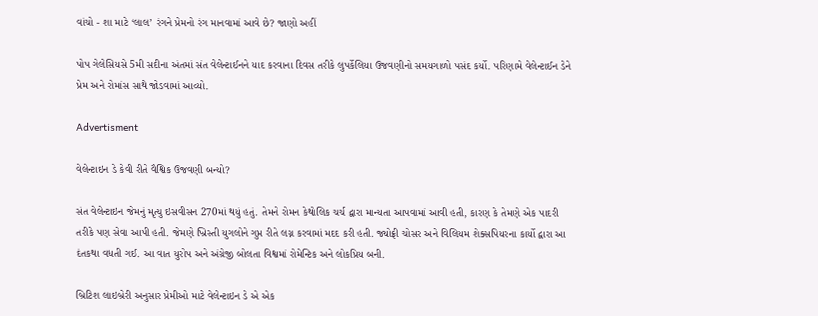વાંચો - શા માટે ‘લાલ’ રંગને પ્રેમનો રંગ માનવામાં આવે છે? જાણો અહીં

પોપ ગેલેસિયસે 5મી સદીના અંતમાં સંત વેલેન્ટાઈનને યાદ કરવાના દિવસ તરીકે લુપર્કેલિયા ઉજવણીનો સમયગાળો પસંદ કર્યો. પરિણામે વેલેન્ટાઈન ડેને પ્રેમ અને રોમાંસ સાથે જોડવામાં આવ્યો.

Advertisment

વેલેન્ટાઇન ડે કેવી રીતે વૈશ્વિક ઉજવણી બન્યો?

સંત વેલેન્ટાઇન જેમનું મૃત્યુ ઇસવીસન 270માં થયું હતું. તેમને રોમન કેથોલિક ચર્ચ દ્વારા માન્યતા આપવામાં આવી હતી, કારણ કે તેમણે એક પાદરી તરીકે પણ સેવા આપી હતી. જેમણે ખ્રિસ્તી યુગલોને ગુપ્ત રીતે લગ્ન કરવામાં મદદ કરી હતી. જ્યોફ્રી ચોસર અને વિલિયમ શેક્સપિયરના કાર્યો દ્વારા આ દંતકથા વધતી ગઈ. આ વાત યુરોપ અને અંગ્રેજી બોલતા વિશ્વમાં રોમેન્ટિક અને લોકપ્રિય બની.

બ્રિટિશ લાઇબ્રેરી અનુસાર પ્રેમીઓ માટે વેલેન્ટાઇન ડે એ એક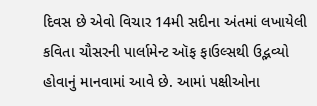દિવસ છે એવો વિચાર 14મી સદીના અંતમાં લખાયેલી કવિતા ચૌસરની પાર્લામેન્ટ ઑફ ફાઉલ્સથી ઉદ્ભવ્યો હોવાનું માનવામાં આવે છે. આમાં પક્ષીઓના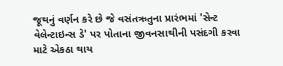જૂથનું વર્ણન કરે છે જે વસંતઋતુના પ્રારંભમાં 'સેન્ટ વેલેન્ટાઇન્સ ડે' પર પોતાના જીવનસાથીની પસંદગી કરવા માટે એકઠા થાય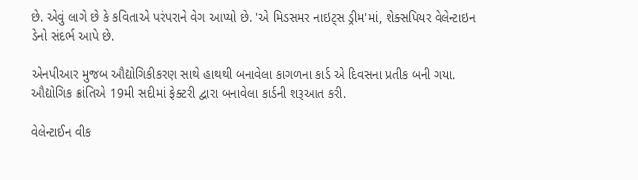છે. એવું લાગે છે કે કવિતાએ પરંપરાને વેગ આપ્યો છે. 'એ મિડસમર નાઇટ્સ ડ્રીમ'માં, શેક્સપિયર વેલેન્ટાઇન ડેનો સંદર્ભ આપે છે.

એનપીઆર મુજબ ઔદ્યોગિકીકરણ સાથે હાથથી બનાવેલા કાગળના કાર્ડ એ દિવસના પ્રતીક બની ગયા. ઔદ્યોગિક ક્રાંતિએ 19મી સદીમાં ફેક્ટરી દ્વારા બનાવેલા કાર્ડની શરૂઆત કરી.

વેલેન્ટાઈન વીક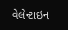વેલેન્ટાઇન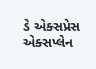ડે એક્સપ્રેસ એક્સપ્લેન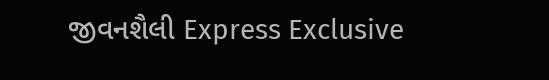જીવનશૈલી Express Exclusive